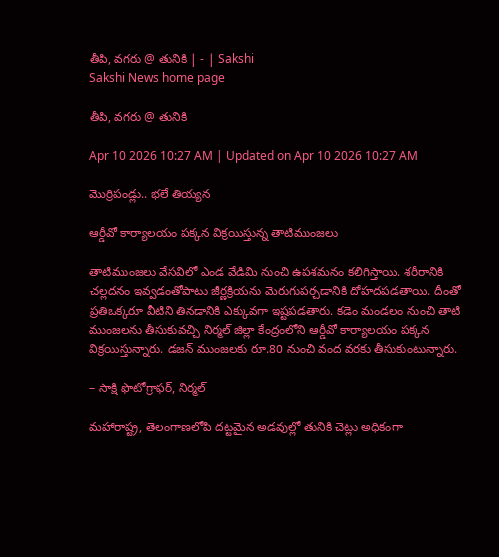తీపి, వగరు @ తునికి | - | Sakshi
Sakshi News home page

తీపి, వగరు @ తునికి

Apr 10 2026 10:27 AM | Updated on Apr 10 2026 10:27 AM

మొర్రిపండ్లు.. భలే తియ్యన

ఆర్డీవో కార్యాలయం పక్కన విక్రయిస్తున్న తాటిముంజలు

తాటిముంజలు వేసవిలో ఎండ వేడిమి నుంచి ఉపశమనం కలిగిస్తాయి. శరీరానికి చల్లదనం ఇవ్వడంతోపాటు జీర్ణక్రియను మెరుగుపర్చడానికి దోహదపడతాయి. దీంతో ప్రతిఒక్కరూ వీటిని తినడానికి ఎక్కువగా ఇష్టపడతారు. కడెం మండలం నుంచి తాటి ముంజలను తీసుకువచ్చి నిర్మల్‌ జిల్లా కేంద్రంలోని ఆర్డీవో కార్యాలయం పక్కన విక్రయిస్తున్నారు. డజన్‌ ముంజలకు రూ.80 నుంచి వంద వరకు తీసుకుంటున్నారు.

– సాక్షి ఫొటోగ్రాఫర్‌, నిర్మల్‌

మహారాష్ట్ర, తెలంగాణలోపి దట్టమైన అడవుల్లో తునికి చెట్లు అధికంగా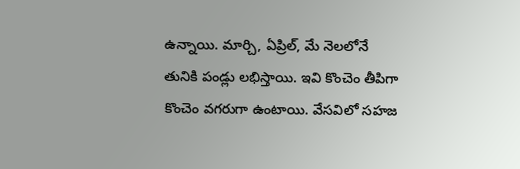ఉన్నాయి. మార్చి, ఏప్రిల్‌, మే నెలలోనే తునికి పండ్లు లభిస్తాయి. ఇవి కొంచెం తీపిగా కొంచెం వగరుగా ఉంటాయి. వేసవిలో సహజ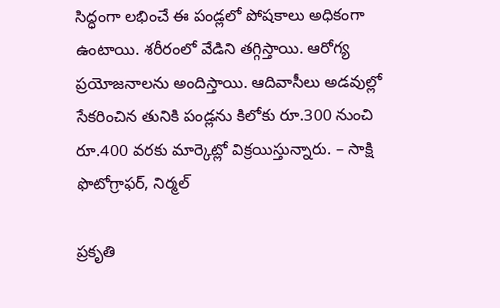సిద్ధంగా లభించే ఈ పండ్లలో పోషకాలు అధికంగా ఉంటాయి. శరీరంలో వేడిని తగ్గిస్తాయి. ఆరోగ్య ప్రయోజనాలను అందిస్తాయి. ఆదివాసీలు అడవుల్లో సేకరించిన తునికి పండ్లను కిలోకు రూ.300 నుంచి రూ.400 వరకు మార్కెట్లో విక్రయిస్తున్నారు. – సాక్షి ఫొటోగ్రాఫర్‌, నిర్మల్‌

ప్రకృతి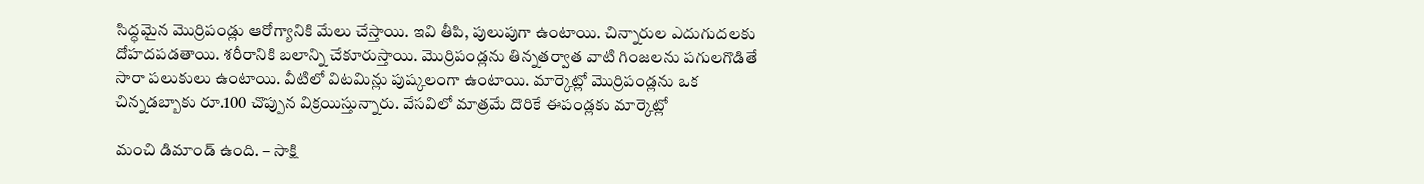సిద్ధమైన మొర్రిపండ్లు ఆరోగ్యానికి మేలు చేస్తాయి. ఇవి తీపి, పులుపుగా ఉంటాయి. చిన్నారుల ఎదుగుదలకు దోహదపడతాయి. శరీరానికి బలాన్ని చేకూరుస్తాయి. మొర్రిపండ్లను తిన్నతర్వాత వాటి గింజలను పగులగొడితే సారా పలుకులు ఉంటాయి. వీటిలో విటమిన్లు పుష్కలంగా ఉంటాయి. మార్కెట్లో మొర్రిపండ్లను ఒక చిన్నడబ్బాకు రూ.100 చొప్పున విక్రయిస్తున్నారు. వేసవిలో మాత్రమే దొరికే ఈపండ్లకు మార్కెట్లో

మంచి డిమాండ్‌ ఉంది. – సాక్షి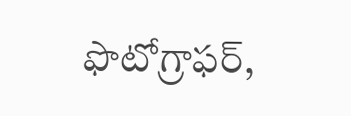ఫొటోగ్రాఫర్‌,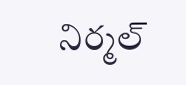నిర్మల్‌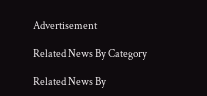Advertisement

Related News By Category

Related News By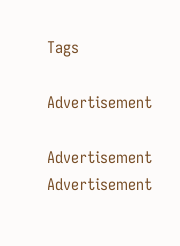Tags

Advertisement

Advertisement
Advertisement